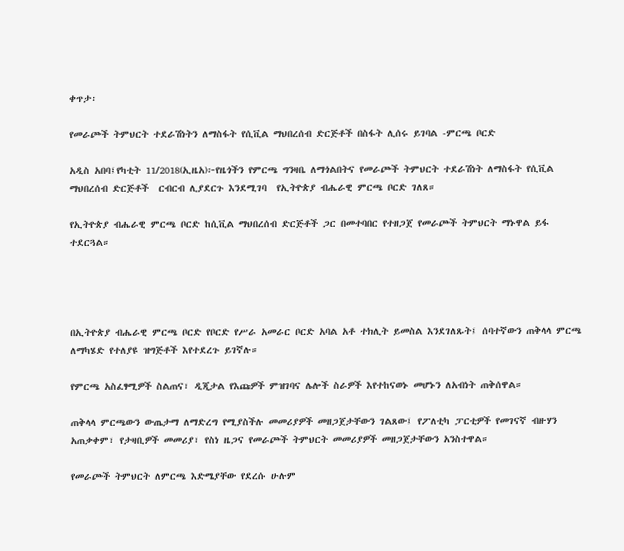ቀጥታ፡

የመራጮች ትምህርት ተደራሽነትን ለማስፋት የሲቪል ማህበረሰብ ድርጅቶች በስፋት ሊሰሩ ይገባል -ምርጫ ቦርድ

አዲስ አበባ፤የካቲት 11/2018(ኢዜአ)፦የዜጎችን የምርጫ ግንዛቤ ለማጎልበትና የመራጮች ትምህርት ተደራሽነት ለማስፋት የሲቪል ማህበረሰብ ድርጅቶች  ርብርብ ሊያደርጉ እንደሚገባ  የኢትዮጵያ ብሔራዊ ምርጫ ቦርድ ገለጸ።

የኢትዮጵያ ብሔራዊ ምርጫ ቦርድ ከሲቪል ማህበረሰብ ድርጅቶች ጋር በመተባበር የተዘጋጀ የመራጮች ትምህርት ማኑዋል ይፋ ተደርጓል።




በኢትዮጵያ ብሔራዊ ምርጫ ቦርድ የቦርድ የሥራ አመራር ቦርድ አባል አቶ ተክሊት ይመስል እንደገለጹት፤ ሰባተኛውን ጠቅላላ ምርጫ ለማካሄድ የተለያዩ ዝግጅቶች እየተደረጉ ይገኛሉ።

የምርጫ አስፈፃሚዎች ስልጠና፣ ዲጂታል የእጩዎች ምዝገባና ሌሎች ስራዎች እየተከናወኑ መሆኑን ለአብነት ጠቅሰዋል።

ጠቅላላ ምርጫውን ውጤታማ ለማድረግ የሚያስችሉ መመሪያዎች መዘጋጀታቸውን ገልጸው፤ የፖለቲካ ፓርቲዎች የመገናኛ ብዙሃን አጠቃቀም፣ የታዛቢዎች መመሪያ፣ የስነ ዜጋና የመራጮች ትምህርት መመሪያዎች መዘጋጀታቸውን አንስተዋል።

የመራጮች ትምህርት ለምርጫ እድሜያቸው የደረሱ ሁሉም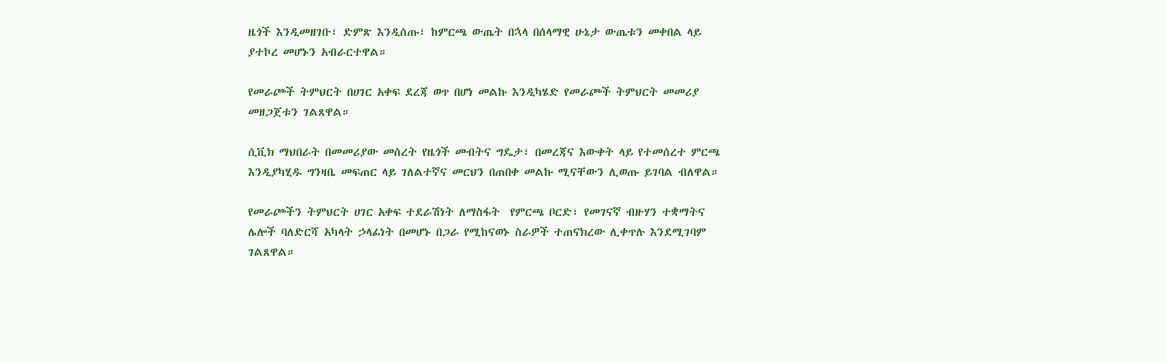ዜጎች እንዲመዘገቡ፣ ድምጽ እንዲሰጡ፣ ከምርጫ ውጤት በኋላ በሰላማዊ ሁኔታ ውጤቱን መቀበል ላይ ያተኮረ መሆኑን አብራርተዋል።

የመራጮች ትምህርት በሀገር አቀፍ ደረጃ ወጥ በሆነ መልኩ እንዲካሄድ የመራጮች ትምህርት መመሪያ መዘጋጀቱን ገልጸዋል።

ሲቪክ ማህበራት በመመሪያው መሰረት የዜጎች መብትና ግዴታ፣ በመረጃና እውቀት ላይ የተመሰረተ ምርጫ እንዲያካሂዱ ግንዛቤ መፍጠር ላይ ገለልተኛና መርህን በጠበቀ መልኩ ሚናቸውን ሊወጡ ይገባል ብለዋል።

የመራጮችን ትምህርት ሀገር አቀፍ ተደራሽነት ለማስፋት  የምርጫ ቦርድ፣ የመገናኛ ብዙሃን ተቋማትና ሌሎች ባለድርሻ አካላት ኃላፊነት በመሆኑ በጋራ የሚከናወኑ ስራዎች ተጠናክረው ሊቀጥሉ እንደሚገባም ገልጸዋል።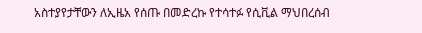አስተያየታቸውን ለኢዜአ የሰጡ በመድረኩ የተሳተፉ የሲቪል ማህበረሰብ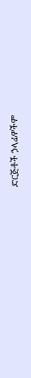ድርጅቶች ኃላፊዎችም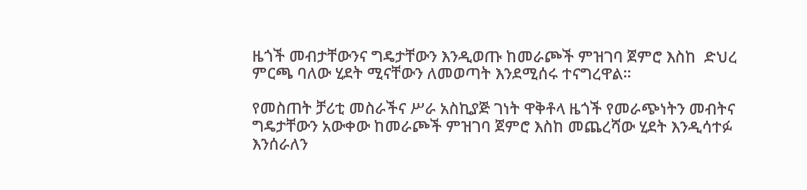ዜጎች መብታቸውንና ግዴታቸውን እንዲወጡ ከመራጮች ምዝገባ ጀምሮ እስከ  ድህረ ምርጫ ባለው ሂደት ሚናቸውን ለመወጣት እንደሚሰሩ ተናግረዋል።

የመስጠት ቻሪቲ መስራችና ሥራ አስኪያጅ ገነት ዋቅቶላ ዜጎች የመራጭነትን መብትና ግዴታቸውን አውቀው ከመራጮች ምዝገባ ጀምሮ እስከ መጨረሻው ሂደት እንዲሳተፉ እንሰራለን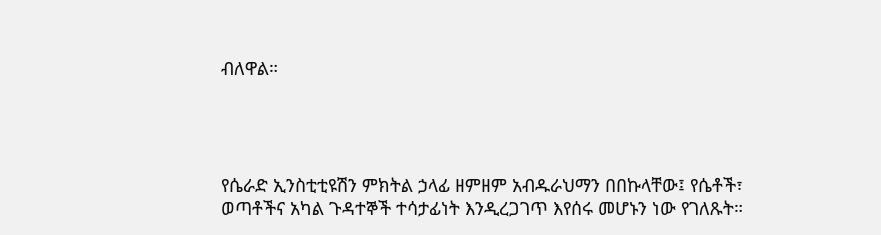ብለዋል።




የሴራድ ኢንስቲቲዩሽን ምክትል ኃላፊ ዘምዘም አብዱራህማን በበኩላቸው፤ የሴቶች፣ ወጣቶችና አካል ጉዳተኞች ተሳታፊነት እንዲረጋገጥ እየሰሩ መሆኑን ነው የገለጹት።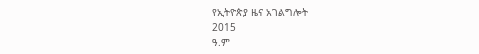የኢትዮጵያ ዜና አገልግሎት
2015
ዓ.ም